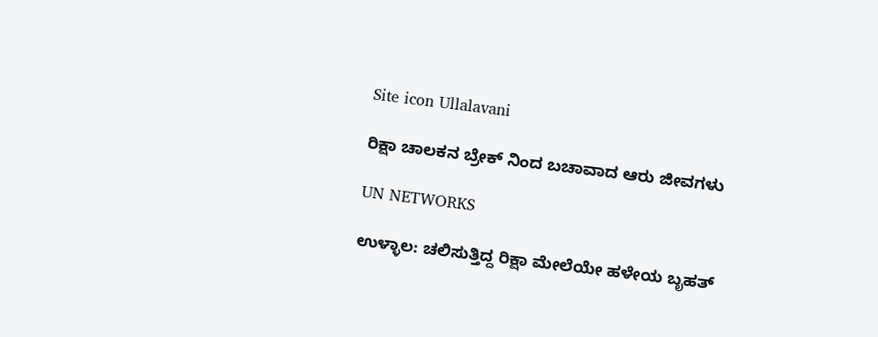Site icon Ullalavani

ರಿಕ್ಷಾ ಚಾಲಕನ ಬ್ರೇಕ್ ನಿಂದ ಬಚಾವಾದ ಆರು ಜೀವಗಳು

UN NETWORKS

ಉಳ್ಳಾಲ: ಚಲಿಸುತ್ತಿದ್ದ ರಿಕ್ಷಾ ಮೇಲೆಯೇ ಹಳೇಯ ಬೃಹತ್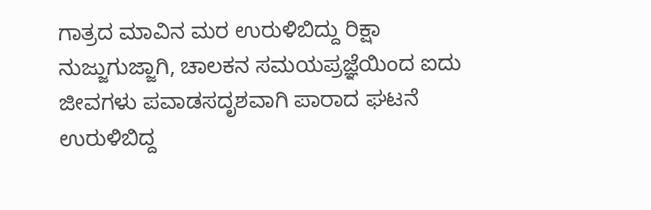ಗಾತ್ರದ ಮಾವಿನ ಮರ ಉರುಳಿಬಿದ್ದು ರಿಕ್ಷಾ ನುಜ್ಜುಗುಜ್ಜಾಗಿ, ಚಾಲಕನ ಸಮಯಪ್ರಜ್ಞೆಯಿಂದ ಐದು ಜೀವಗಳು ಪವಾಡಸದೃಶವಾಗಿ ಪಾರಾದ ಘಟನೆ ಉರುಳಿಬಿದ್ದ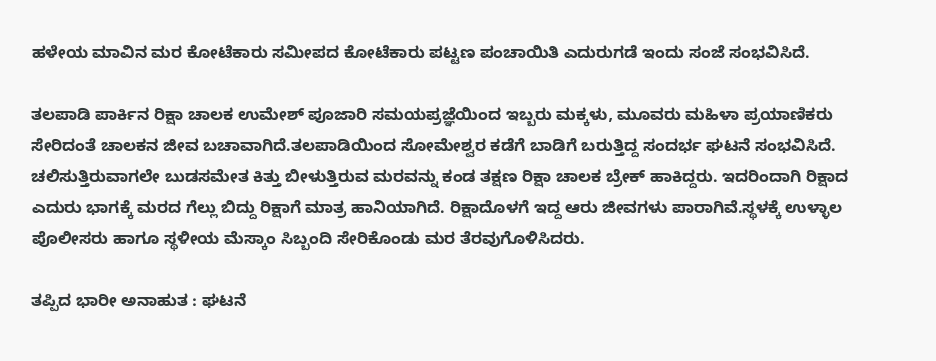ಹಳೇಯ ಮಾವಿನ ಮರ ಕೋಟೆಕಾರು ಸಮೀಪದ ಕೋಟೆಕಾರು ಪಟ್ಟಣ ಪಂಚಾಯಿತಿ ಎದುರುಗಡೆ ಇಂದು ಸಂಜೆ ಸಂಭವಿಸಿದೆ.

ತಲಪಾಡಿ ಪಾರ್ಕಿನ ರಿಕ್ಷಾ ಚಾಲಕ ಉಮೇಶ್ ಪೂಜಾರಿ ಸಮಯಪ್ರಜ್ಞೆಯಿಂದ ಇಬ್ಬರು ಮಕ್ಕಳು, ಮೂವರು ಮಹಿಳಾ ಪ್ರಯಾಣಿಕರು ಸೇರಿದಂತೆ ಚಾಲಕನ ಜೀವ ಬಚಾವಾಗಿದೆ.ತಲಪಾಡಿಯಿಂದ ಸೋಮೇಶ್ವರ ಕಡೆಗೆ ಬಾಡಿಗೆ ಬರುತ್ತಿದ್ದ ಸಂದರ್ಭ ಘಟನೆ ಸಂಭವಿಸಿದೆ. ಚಲಿಸುತ್ತಿರುವಾಗಲೇ ಬುಡಸಮೇತ ಕಿತ್ತು ಬೀಳುತ್ತಿರುವ ಮರವನ್ನು ಕಂಡ ತಕ್ಷಣ ರಿಕ್ಷಾ ಚಾಲಕ ಬ್ರೇಕ್ ಹಾಕಿದ್ದರು. ಇದರಿಂದಾಗಿ ರಿಕ್ಷಾದ ಎದುರು ಭಾಗಕ್ಕೆ ಮರದ ಗೆಲ್ಲು ಬಿದ್ದು ರಿಕ್ಷಾಗೆ ಮಾತ್ರ ಹಾನಿಯಾಗಿದೆ. ರಿಕ್ಷಾದೊಳಗೆ ಇದ್ದ ಆರು ಜೀವಗಳು ಪಾರಾಗಿವೆ.ಸ್ಥಳಕ್ಕೆ ಉಳ್ಳಾಲ ಪೊಲೀಸರು ಹಾಗೂ ಸ್ಥಳೀಯ ಮೆಸ್ಕಾಂ ಸಿಬ್ಬಂದಿ ಸೇರಿಕೊಂಡು ಮರ ತೆರವುಗೊಳಿಸಿದರು.

ತಪ್ಪಿದ ಭಾರೀ ಅನಾಹುತ : ಘಟನೆ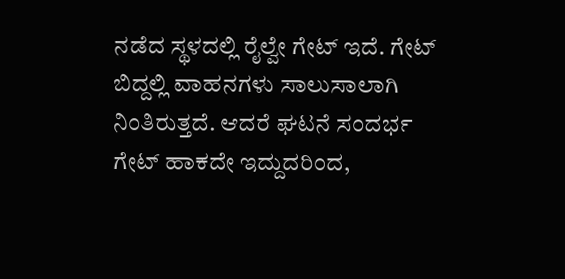ನಡೆದ ಸ್ಥಳದಲ್ಲಿ ರೈಲ್ವೇ ಗೇಟ್ ಇದೆ. ಗೇಟ್ ಬಿದ್ದಲ್ಲಿ ವಾಹನಗಳು ಸಾಲುಸಾಲಾಗಿ ನಿಂತಿರುತ್ತದೆ. ಆದರೆ ಘಟನೆ ಸಂದರ್ಭ ಗೇಟ್ ಹಾಕದೇ ಇದ್ದುದರಿಂದ,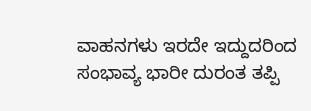ವಾಹನಗಳು ಇರದೇ ಇದ್ದುದರಿಂದ ಸಂಭಾವ್ಯ ಭಾರೀ ದುರಂತ ತಪ್ಪಿ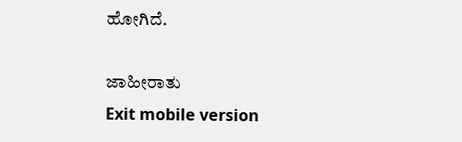ಹೋಗಿದೆ.

ಜಾಹೀರಾತು
Exit mobile version